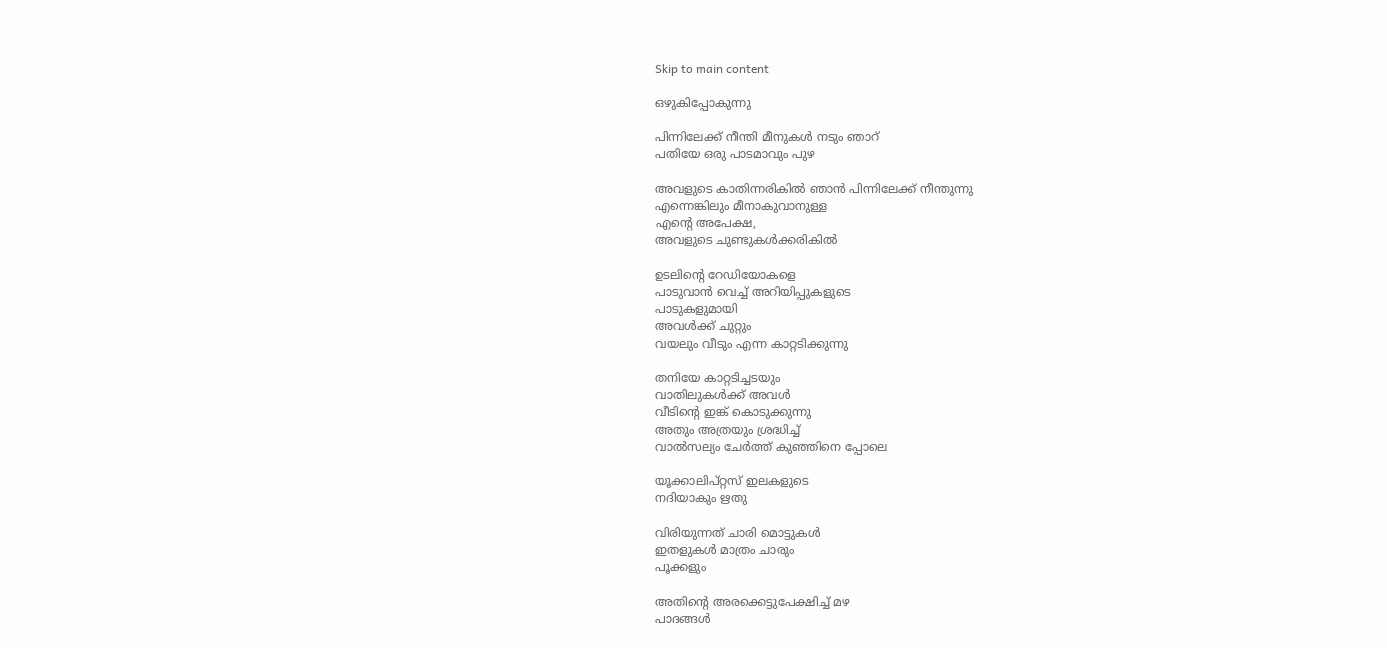Skip to main content

ഒഴുകിപ്പോകുന്നു

പിന്നിലേക്ക് നീന്തി മീനുകൾ നടും ഞാറ്
പതിയേ ഒരു പാടമാവും പുഴ

അവളുടെ കാതിന്നരികിൽ ഞാൻ പിന്നിലേക്ക് നീന്തുന്നു
എന്നെങ്കിലും മീനാകുവാനുള്ള
എന്റെ അപേക്ഷ,
അവളുടെ ചുണ്ടുകൾക്കരികിൽ

ഉടലിന്റെ റേഡിയോകളെ
പാടുവാൻ വെച്ച് അറിയിപ്പുകളുടെ
പാടുകളുമായി
അവൾക്ക് ചുറ്റും
വയലും വീടും എന്ന കാറ്റടിക്കുന്നു

തനിയേ കാറ്റടിച്ചടയും
വാതിലുകൾക്ക് അവൾ
വീടിന്റെ ഇങ്ക് കൊടുക്കുന്നു
അതും അത്രയും ശ്രദ്ധിച്ച്
വാൽസല്യം ചേർത്ത് കുഞ്ഞിനെ പ്പോലെ

യൂക്കാലിപ്റ്റസ് ഇലകളുടെ
നദിയാകും ഋതു

വിരിയുന്നത് ചാരി മൊട്ടുകൾ
ഇതളുകൾ മാത്രം ചാരും
പൂക്കളും

അതിന്റെ അരക്കെട്ടുപേക്ഷിച്ച് മഴ
പാദങ്ങൾ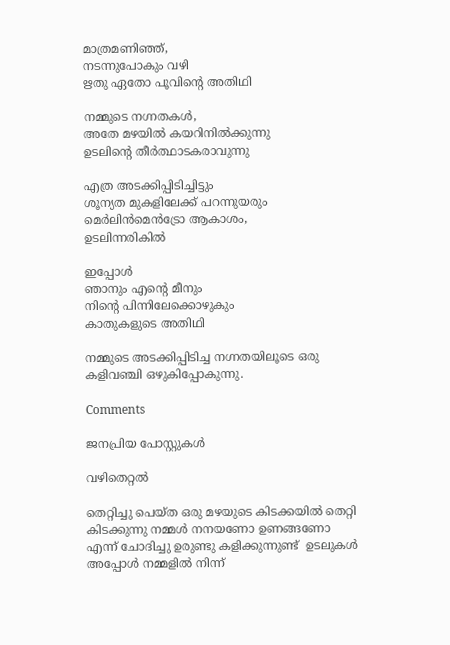മാത്രമണിഞ്ഞ്,
നടന്നുപോകും വഴി
ഋതു ഏതോ പൂവിന്റെ അതിഥി

നമ്മുടെ നഗ്നതകൾ,
അതേ മഴയിൽ കയറിനിൽക്കുന്നു
ഉടലിന്റെ തീർത്ഥാടകരാവുന്നു

എത്ര അടക്കിപ്പിടിച്ചിട്ടും
ശൂന്യത മുകളിലേക്ക് പറന്നുയരും
മെർലിൻമെൻട്രോ ആകാശം,
ഉടലിന്നരികിൽ

ഇപ്പോൾ
ഞാനും എന്റെ മീനും
നിന്റെ പിന്നിലേക്കൊഴുകും
കാതുകളുടെ അതിഥി

നമ്മുടെ അടക്കിപ്പിടിച്ച നഗ്നതയിലൂടെ ഒരു കളിവഞ്ചി ഒഴുകിപ്പോകുന്നു.

Comments

ജനപ്രിയ പോസ്റ്റുകൾ

വഴിതെറ്റൽ

തെറ്റിച്ചു പെയ്ത ഒരു മഴയുടെ കിടക്കയിൽ തെറ്റി കിടക്കുന്നു നമ്മൾ നനയണോ ഉണങ്ങണോ എന്ന് ചോദിച്ചു ഉരുണ്ടു കളിക്കുന്നുണ്ട്  ഉടലുകൾ അപ്പോൾ നമ്മളിൽ നിന്ന്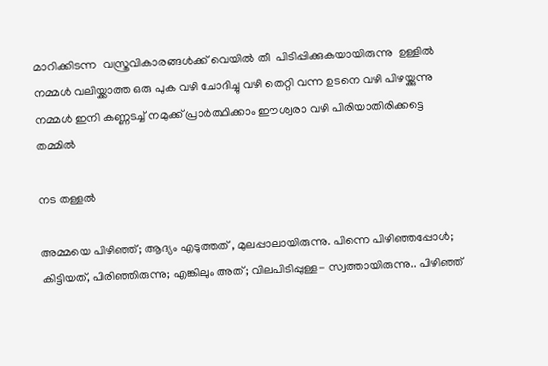മാറിക്കിടന്ന  വസ്ത്രവികാരങ്ങൾക്ക് വെയിൽ തീ  പിടിപ്പിക്കുകയായിരുന്നു  ഉള്ളിൽ നമ്മൾ വലിയ്ക്കാത്ത ഒരു പുക വഴി ചോദിച്ചു വഴി തെറ്റി വന്ന ഉടനെ വഴി പിഴയ്ക്കുന്നു നമ്മൾ ഇനി കണ്ണടച്ച് നമുക്ക് പ്രാർത്ഥിക്കാം ഈശ്വരാ വഴി പിരിയാതിരിക്കട്ടെ  തമ്മിൽ

നട തള്ളൽ

അമ്മയെ പിഴിഞ്ഞ്; ആദ്യം എടുത്തത്‌ , മുലപ്പാലായിരുന്നു. പിന്നെ പിഴിഞ്ഞപ്പോൾ; കിട്ടിയത്, പിരിഞ്ഞിരുന്നു; എങ്കിലും അത്; വിലപിടിപ്പുള്ള- സ്വത്തായിരുന്നു.. പിഴിഞ്ഞ്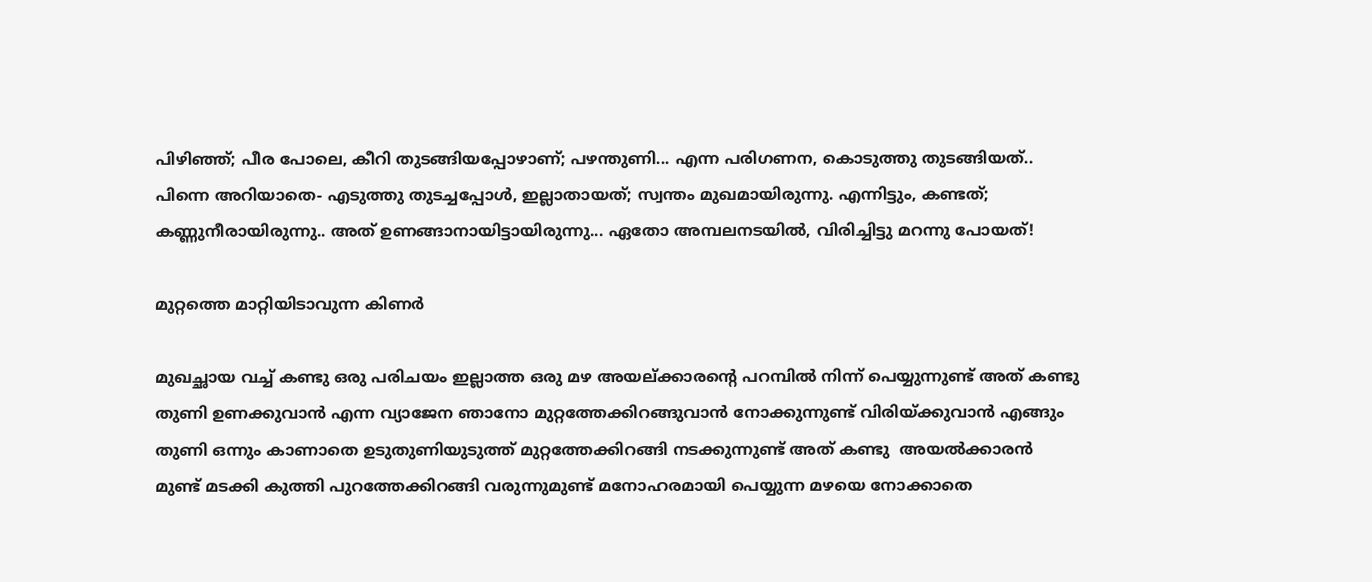പിഴിഞ്ഞ്; പീര പോലെ, കീറി തുടങ്ങിയപ്പോഴാണ്; പഴന്തുണി... എന്ന പരിഗണന, കൊടുത്തു തുടങ്ങിയത്.. പിന്നെ അറിയാതെ- എടുത്തു തുടച്ചപ്പോൾ, ഇല്ലാതായത്; സ്വന്തം മുഖമായിരുന്നു. എന്നിട്ടും, കണ്ടത്; കണ്ണുനീരായിരുന്നു.. അത് ഉണങ്ങാനായിട്ടായിരുന്നു... ഏതോ അമ്പലനടയിൽ, വിരിച്ചിട്ടു മറന്നു പോയത്!

മുറ്റത്തെ മാറ്റിയിടാവുന്ന കിണർ

മുഖച്ഛായ വച്ച് കണ്ടു ഒരു പരിചയം ഇല്ലാത്ത ഒരു മഴ അയല്ക്കാരന്റെ പറമ്പിൽ നിന്ന് പെയ്യുന്നുണ്ട് അത് കണ്ടു തുണി ഉണക്കുവാൻ എന്ന വ്യാജേന ഞാനോ മുറ്റത്തേക്കിറങ്ങുവാൻ നോക്കുന്നുണ്ട് വിരിയ്ക്കുവാൻ എങ്ങും തുണി ഒന്നും കാണാതെ ഉടുതുണിയുടുത്ത് മുറ്റത്തേക്കിറങ്ങി നടക്കുന്നുണ്ട് അത് കണ്ടു  അയൽക്കാരൻ  മുണ്ട് മടക്കി കുത്തി പുറത്തേക്കിറങ്ങി വരുന്നുമുണ്ട് മനോഹരമായി പെയ്യുന്ന മഴയെ നോക്കാതെ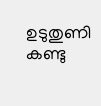ഉടുതുണി കണ്ടു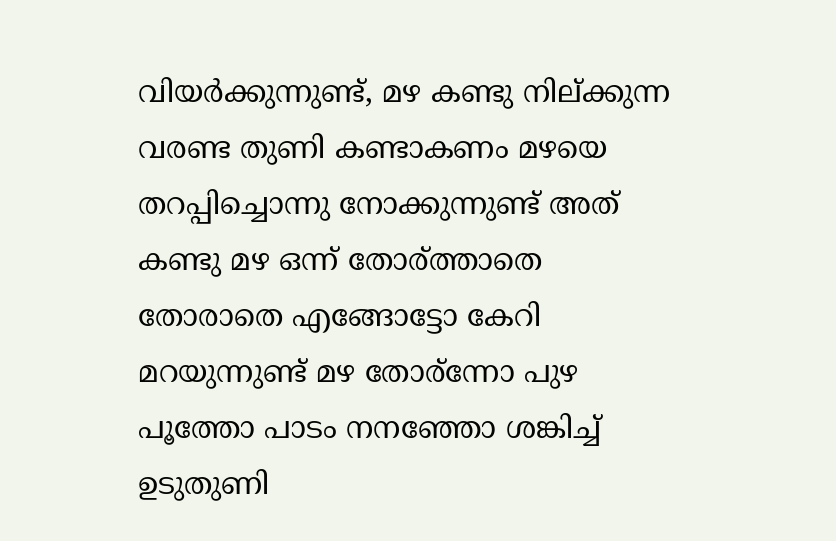വിയർക്കുന്നുണ്ട്‌, മഴ കണ്ടു നില്ക്കുന്ന വരണ്ട തുണി കണ്ടാകണം മഴയെ തറപ്പിച്ചൊന്നു നോക്കുന്നുണ്ട് അത് കണ്ടു മഴ ഒന്ന് തോര്ത്താതെ  തോരാതെ എങ്ങോട്ടോ കേറി മറയുന്നുണ്ട്‌ മഴ തോര്ന്നോ പുഴ പൂത്തോ പാടം നനഞ്ഞോ ശങ്കിച്ച് ഉടുതുണി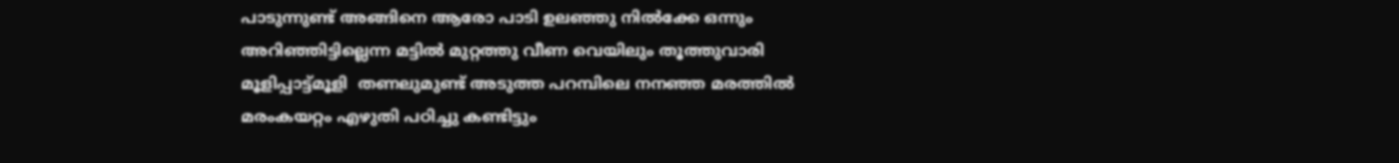പാടുന്നുണ്ട് അങ്ങിനെ ആരോ പാടി ഉലഞ്ഞു നിൽക്കേ ഒന്നും അറിഞ്ഞിട്ടില്ലെന്ന മട്ടിൽ മുറ്റത്തു വീണ വെയിലും തൂത്തുവാരി  മൂളിപ്പാട്ട്മൂളി  തണലുമുണ്ട് അടുത്ത പറമ്പിലെ നനഞ്ഞ മരത്തിൽ മരംകയറ്റം എഴുതി പഠിച്ചു കണ്ടിട്ടും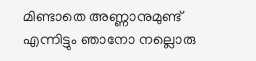മിണ്ടാതെ അണ്ണാനുമുണ്ട്‌ എന്നിട്ടും ഞാനോ നല്ലൊരു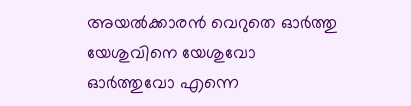അയൽക്കാരൻ വെറുതെ ഓർത്തു യേശുവിനെ യേശുവോ ഓർത്തുവോ എന്നെ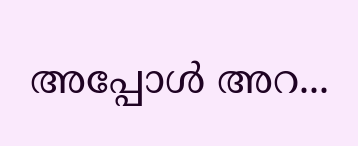അപ്പോൾ അറ...